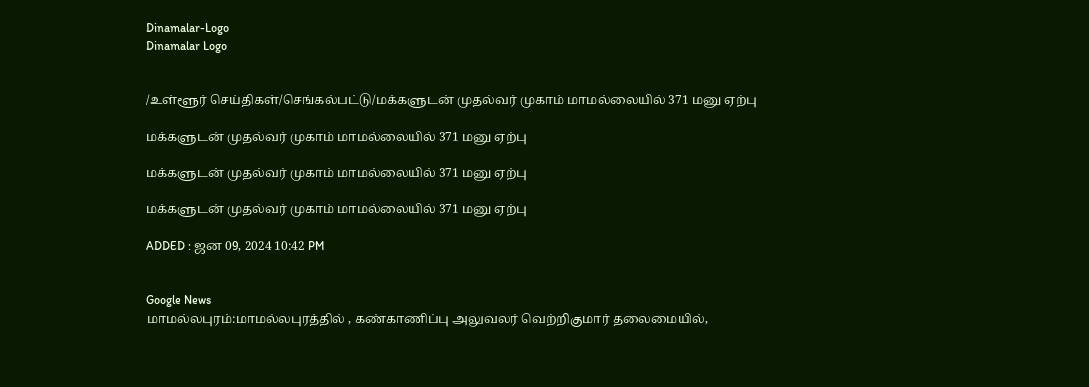Dinamalar-Logo
Dinamalar Logo


/உள்ளூர் செய்திகள்/செங்கல்பட்டு/மக்களுடன் முதல்வர் முகாம் மாமல்லையில் 371 மனு ஏற்பு

மக்களுடன் முதல்வர் முகாம் மாமல்லையில் 371 மனு ஏற்பு

மக்களுடன் முதல்வர் முகாம் மாமல்லையில் 371 மனு ஏற்பு

மக்களுடன் முதல்வர் முகாம் மாமல்லையில் 371 மனு ஏற்பு

ADDED : ஜன 09, 2024 10:42 PM


Google News
மாமல்லபுரம்:மாமல்லபுரத்தில் , கண்காணிப்பு அலுவலர் வெற்றிகுமார் தலைமையில்,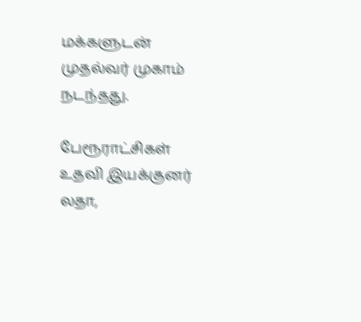மக்களுடன் முதல்வர் முகாம் நடந்தது.

பேரூராட்சிகள் உதவி இயக்குனர் லதா,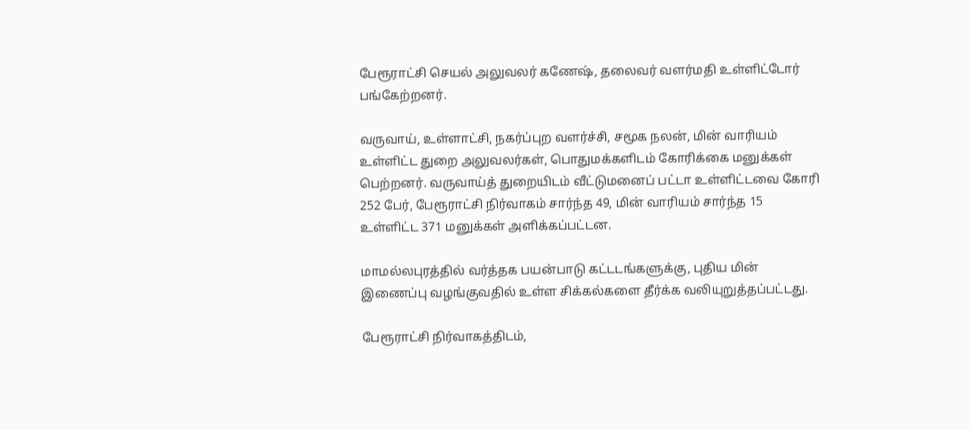பேரூராட்சி செயல் அலுவலர் கணேஷ், தலைவர் வளர்மதி உள்ளிட்டோர் பங்கேற்றனர்.

வருவாய், உள்ளாட்சி, நகர்ப்புற வளர்ச்சி, சமூக நலன், மின் வாரியம் உள்ளிட்ட துறை அலுவலர்கள், பொதுமக்களிடம் கோரிக்கை மனுக்கள் பெற்றனர். வருவாய்த் துறையிடம் வீட்டுமனைப் பட்டா உள்ளிட்டவை கோரி 252 பேர், பேரூராட்சி நிர்வாகம் சார்ந்த 49, மின் வாரியம் சார்ந்த 15 உள்ளிட்ட 371 மனுக்கள் அளிக்கப்பட்டன.

மாமல்லபுரத்தில் வர்த்தக பயன்பாடு கட்டடங்களுக்கு, புதிய மின் இணைப்பு வழங்குவதில் உள்ள சிக்கல்களை தீர்க்க வலியுறுத்தப்பட்டது.

பேரூராட்சி நிர்வாகத்திடம்,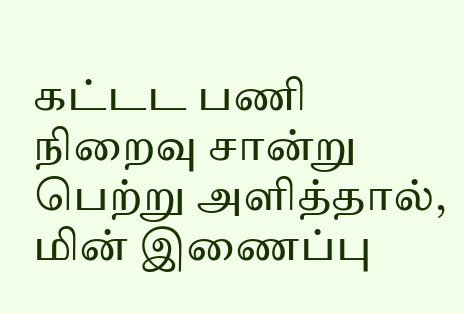கட்டட பணி நிறைவு சான்று பெற்று அளித்தால், மின் இணைப்பு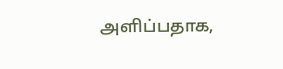அளிப்பதாக,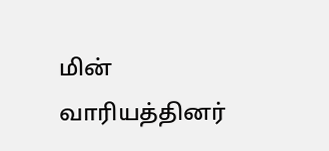மின் வாரியத்தினர்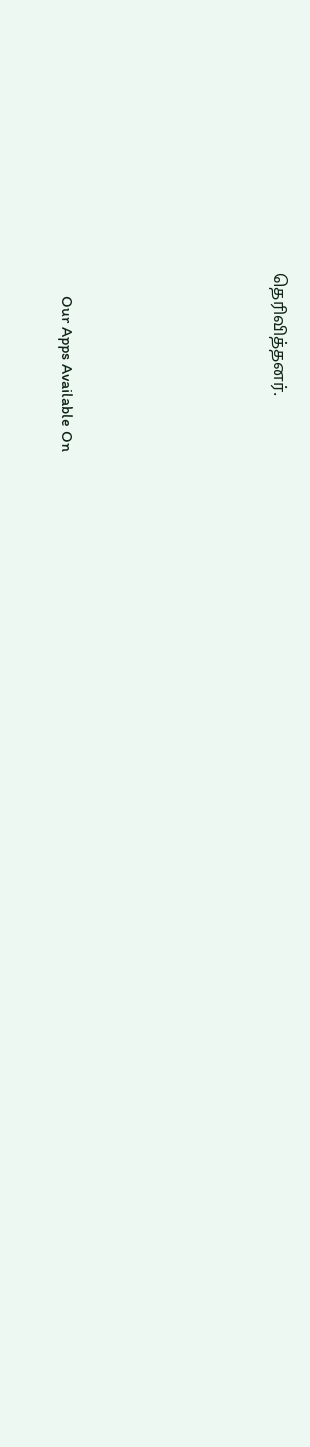தெரிவித்தனர்.





      Our Apps Available On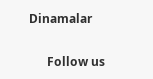Dinamalar

      Follow us